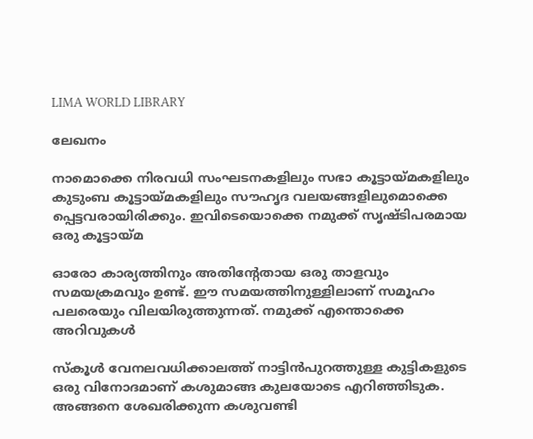LIMA WORLD LIBRARY

ലേഖനം

നാമൊക്കെ നിരവധി സംഘടനകളിലും സഭാ കൂട്ടായ്മകളിലും കുടുംബ കൂട്ടായ്മകളിലും സൗഹൃദ വലയങ്ങളിലുമൊക്കെ പ്പെട്ടവരായിരിക്കും. ഇവിടെയൊക്കെ നമുക്ക് സൃഷ്ടിപരമായ ഒരു കൂട്ടായ്മ

ഓരോ കാര്യത്തിനും അതിന്റേതായ ഒരു താളവും സമയക്രമവും ഉണ്ട്. ഈ സമയത്തിനുള്ളിലാണ് സമൂഹം പലരെയും വിലയിരുത്തുന്നത്. നമുക്ക് എന്തൊക്കെ അറിവുകള്‍

സ്‌കൂള്‍ വേനലവധിക്കാലത്ത് നാട്ടിന്‍പുറത്തുള്ള കുട്ടികളുടെ ഒരു വിനോദമാണ് കശുമാങ്ങ കുലയോടെ എറിഞ്ഞിടുക. അങ്ങനെ ശേഖരിക്കുന്ന കശുവണ്ടി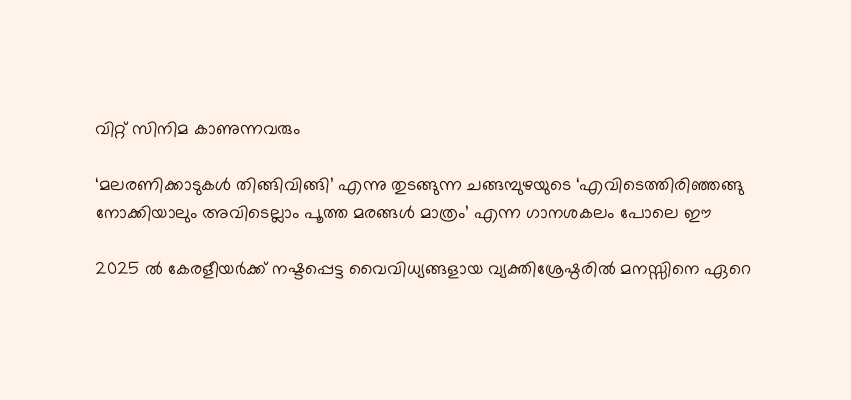വിറ്റ് സിനിമ കാണുന്നവരും

‘മലരണിക്കാടുകള്‍ തിങ്ങിവിങ്ങി’ എന്നു തുടങ്ങുന്ന ചങ്ങമ്പുഴയുടെ ‘എവിടെത്തിരിഞ്ഞങ്ങു നോക്കിയാലും അവിടെല്ലാം പൂത്ത മരങ്ങള്‍ മാത്രം’ എന്ന ഗാനശകലം പോലെ ഈ

2025 ല്‍ കേരളീയര്‍ക്ക് നഷ്ടപ്പെട്ട വൈവിധ്യങ്ങളായ വ്യക്തിശ്രേഷ്ഠരില്‍ മനസ്സിനെ ഏറെ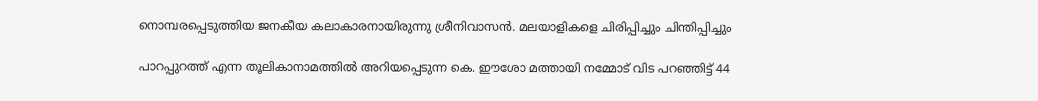നൊമ്പരപ്പെടുത്തിയ ജനകീയ കലാകാരനായിരുന്നു ശ്രീനിവാസന്‍. മലയാളികളെ ചിരിപ്പിച്ചും ചിന്തിപ്പിച്ചും

പാറപ്പുറത്ത് എന്ന തൂലികാനാമത്തില്‍ അറിയപ്പെടുന്ന കെ. ഈശോ മത്തായി നമ്മോട് വിട പറഞ്ഞിട്ട് 44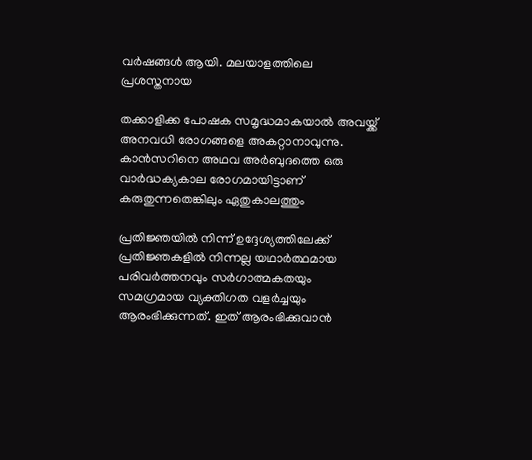വര്‍ഷങ്ങള്‍ ആയി. മലയാളത്തിലെ പ്രശസ്തനായ

തക്കാളിക്ക പോഷക സമൃദ്ധമാകയാല്‍ അവയ്ക്ക് അനവധി രോഗങ്ങളെ അകറ്റാനാവുന്നു. കാന്‍സറിനെ അഥവ അര്‍ബുദത്തെ ഒരു വാര്‍ദ്ധക്യകാല രോഗമായിട്ടാണ് കരുതുന്നതെങ്കിലും ഏതുകാലത്തും

പ്രതിജ്ഞയില്‍ നിന്ന് ഉദ്ദേശ്യത്തിലേക്ക് പ്രതിജ്ഞകളില്‍ നിന്നല്ല യഥാര്‍ത്ഥമായ പരിവര്‍ത്തനവും സര്‍ഗാത്മകതയും സമഗ്രമായ വ്യക്തിഗത വളര്‍ച്ചയും ആരംഭിക്കുന്നത്. ഇത് ആരംഭിക്കുവാന്‍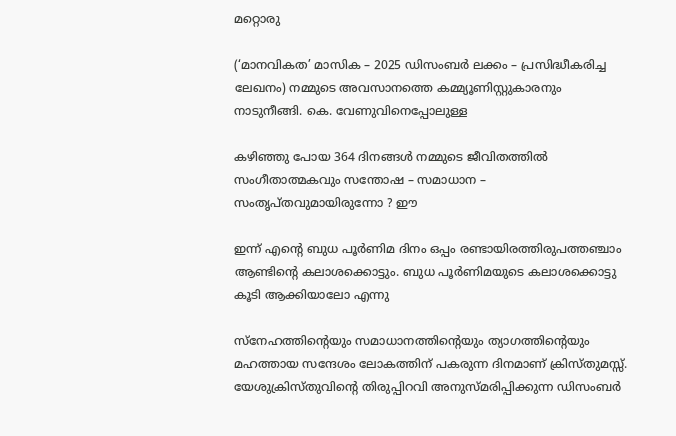മറ്റൊരു

(‘മാനവികത’ മാസിക – 2025 ഡിസംബര്‍ ലക്കം – പ്രസിദ്ധീകരിച്ച ലേഖനം) നമ്മുടെ അവസാനത്തെ കമ്മ്യൂണിസ്റ്റുകാരനും നാടുനീങ്ങി. കെ. വേണുവിനെപ്പോലുള്ള

കഴിഞ്ഞു പോയ 364 ദിനങ്ങള്‍ നമ്മുടെ ജീവിതത്തില്‍ സംഗീതാത്മകവും സന്തോഷ – സമാധാന – സംതൃപ്തവുമായിരുന്നോ ? ഈ

ഇന്ന് എന്റെ ബുധ പൂര്‍ണിമ ദിനം ഒപ്പം രണ്ടായിരത്തിരുപത്തഞ്ചാം ആണ്ടിന്റെ കലാശക്കൊട്ടും. ബുധ പൂര്‍ണിമയുടെ കലാശക്കൊട്ടു കൂടി ആക്കിയാലോ എന്നു

സ്‌നേഹത്തിന്റെയും സമാധാനത്തിന്റെയും ത്യാഗത്തിന്റെയും മഹത്തായ സന്ദേശം ലോകത്തിന് പകരുന്ന ദിനമാണ് ക്രിസ്തുമസ്സ്. യേശുക്രിസ്തുവിന്റെ തിരുപ്പിറവി അനുസ്മരിപ്പിക്കുന്ന ഡിസംബര്‍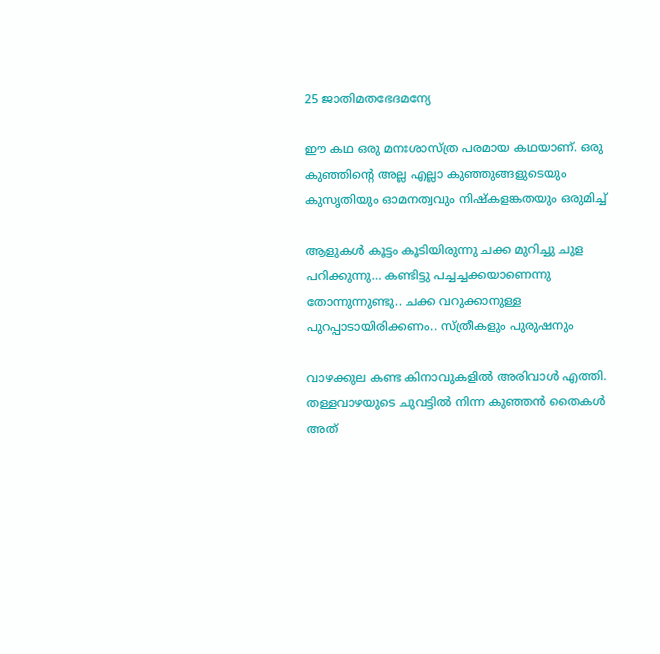25 ജാതിമതഭേദമന്യേ

ഈ കഥ ഒരു മനഃശാസ്ത്ര പരമായ കഥയാണ്. ഒരു കുഞ്ഞിന്റെ അല്ല എല്ലാ കുഞ്ഞുങ്ങളുടെയും കുസൃതിയും ഓമനത്വവും നിഷ്കളങ്കതയും ഒരുമിച്ച്

ആളുകള്‍ കൂട്ടം കൂടിയിരുന്നു ചക്ക മുറിച്ചു ചുള പറിക്കുന്നു… കണ്ടിട്ടു പച്ചച്ചക്കയാണെന്നു തോന്നുന്നുണ്ടു.. ചക്ക വറുക്കാനുള്ള പുറപ്പാടായിരിക്കണം.. സ്ത്രീകളും പുരുഷനും

വാഴക്കുല കണ്ട കിനാവുകളില്‍ അരിവാള്‍ എത്തി. തള്ളവാഴയുടെ ചുവട്ടില്‍ നിന്ന കുഞ്ഞന്‍ തൈകള്‍ അത്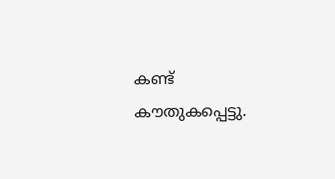കണ്ട് കൗതുകപ്പെട്ടു.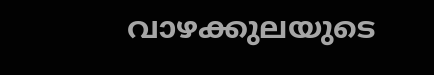വാഴക്കുലയുടെ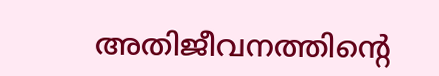അതിജീവനത്തിന്റെ